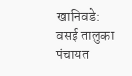खानिवडे: वसई तालुका पंचायत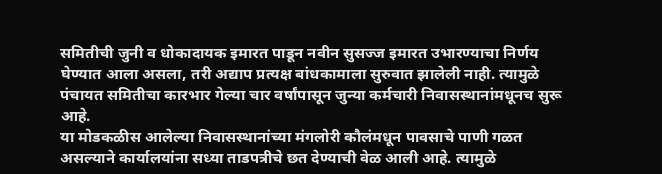समितीची जुनी व धोकादायक इमारत पाडून नवीन सुसज्ज इमारत उभारण्याचा निर्णय घेण्यात आला असला, तरी अद्याप प्रत्यक्ष बांधकामाला सुरुवात झालेली नाही. त्यामुळे पंचायत समितीचा कारभार गेल्या चार वर्षांपासून जुन्या कर्मचारी निवासस्थानांमधूनच सुरू आहे.
या मोडकळीस आलेल्या निवासस्थानांच्या मंगलोरी कौलंमधून पावसाचे पाणी गळत असल्याने कार्यालयांना सध्या ताडपत्रीचे छत देण्याची वेळ आली आहे. त्यामुळे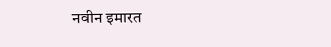नवीन इमारत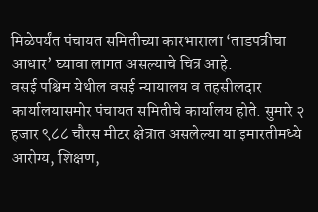मिळेपर्यंत पंचायत समितीच्या कारभाराला ‘ताडपत्रीचा आधार’ घ्यावा लागत असल्याचे चित्र आहे.
वसई पश्चिम येथील वसई न्यायालय व तहसीलदार कार्यालयासमोर पंचायत समितीचे कार्यालय होते. सुमारे २ हजार ९८८ चौरस मीटर क्षेत्रात असलेल्या या इमारतीमध्ये आरोग्य, शिक्षण,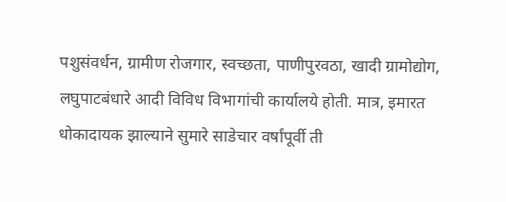पशुसंवर्धन, ग्रामीण रोजगार, स्वच्छता, पाणीपुरवठा, खादी ग्रामोद्योग, लघुपाटबंधारे आदी विविध विभागांची कार्यालये होती. मात्र, इमारत धोकादायक झाल्याने सुमारे साडेचार वर्षांपूर्वी ती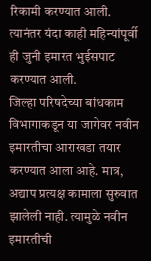रिकामी करण्यात आली. त्यानंतर यंदा काही महिन्यांपूर्वी ही जुनी इमारत भुईसपाट करण्यात आली.
जिल्हा परिषदेच्या बांधकाम विभागाकडून या जागेवर नवीन इमारतीचा आराखडा तयार करण्यात आला आहे. मात्र, अद्याप प्रत्यक्ष कामाला सुरुवात झालेली नाही. त्यामुळे नवीन इमारतीची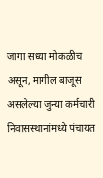जागा सध्या मोकळीच असून, मागील बाजूस असलेल्या जुन्या कर्मचारी निवासस्थानांमध्ये पंचायत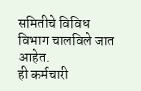समितीचे विविध विभाग चालविले जात आहेत.
ही कर्मचारी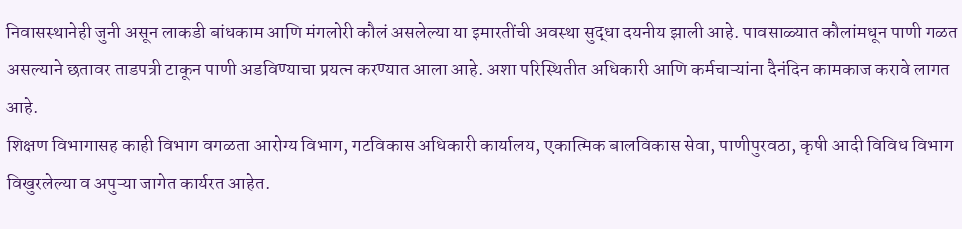निवासस्थानेही जुनी असून लाकडी बांधकाम आणि मंगलोरी कौलं असलेल्या या इमारतींची अवस्था सुद्धा दयनीय झाली आहे. पावसाळ्यात कौलांमधून पाणी गळत असल्याने छतावर ताडपत्री टाकून पाणी अडविण्याचा प्रयत्न करण्यात आला आहे. अशा परिस्थितीत अधिकारी आणि कर्मचाऱ्यांना दैनंदिन कामकाज करावे लागत आहे.
शिक्षण विभागासह काही विभाग वगळता आरोग्य विभाग, गटविकास अधिकारी कार्यालय, एकात्मिक बालविकास सेवा, पाणीपुरवठा, कृषी आदी विविध विभाग विखुरलेल्या व अपुऱ्या जागेत कार्यरत आहेत.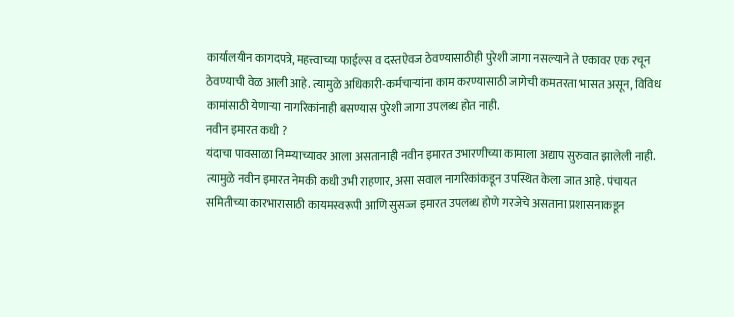कार्यालयीन कागदपत्रे, महत्त्वाच्या फाईल्स व दस्तऐवज ठेवण्यासाठीही पुरेशी जागा नसल्याने ते एकावर एक रचून ठेवण्याची वेळ आली आहे. त्यामुळे अधिकारी-कर्मचाऱ्यांना काम करण्यासाठी जागेची कमतरता भासत असून, विविध कामांसाठी येणाऱ्या नागरिकांनाही बसण्यास पुरेशी जागा उपलब्ध होत नाही.
नवीन इमारत कधी ?
यंदाचा पावसाळा निम्म्याच्यावर आला असतानाही नवीन इमारत उभारणीच्या कामाला अद्याप सुरुवात झालेली नाही. त्यामुळे नवीन इमारत नेमकी कधी उभी राहणार, असा सवाल नागरिकांकडून उपस्थित केला जात आहे. पंचायत समितीच्या कारभारासाठी कायमस्वरूपी आणि सुसज्ज इमारत उपलब्ध होणे गरजेचे असताना प्रशासनाकडून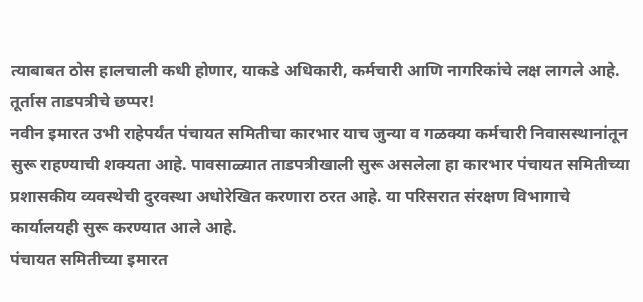त्याबाबत ठोस हालचाली कधी होणार, याकडे अधिकारी, कर्मचारी आणि नागरिकांचे लक्ष लागले आहे.
तूर्तास ताडपत्रीचे छप्पर!
नवीन इमारत उभी राहेपर्यंत पंचायत समितीचा कारभार याच जुन्या व गळक्या कर्मचारी निवासस्थानांतून सुरू राहण्याची शक्यता आहे. पावसाळ्यात ताडपत्रीखाली सुरू असलेला हा कारभार पंचायत समितीच्या प्रशासकीय व्यवस्थेची दुरवस्था अधोरेखित करणारा ठरत आहे. या परिसरात संरक्षण विभागाचे कार्यालयही सुरू करण्यात आले आहे.
पंचायत समितीच्या इमारत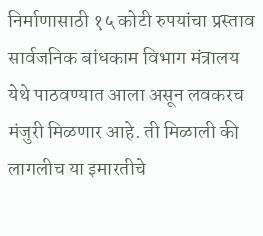निर्माणासाठी १५ कोटी रुपयांचा प्रस्ताव सार्वजनिक बांधकाम विभाग मंत्रालय येथे पाठवण्यात आला असून लवकरच मंजुरी मिळणार आहे. ती मिळाली की लागलीच या इमारतीचे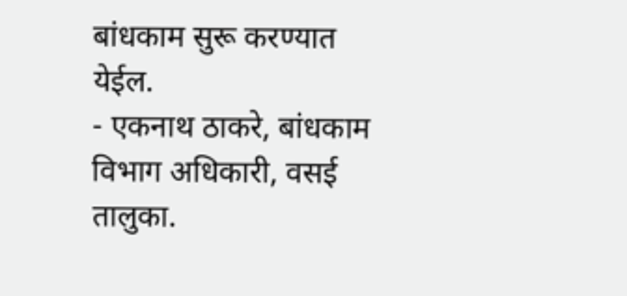बांधकाम सुरू करण्यात येईल.
- एकनाथ ठाकरे, बांधकाम विभाग अधिकारी, वसई तालुका.